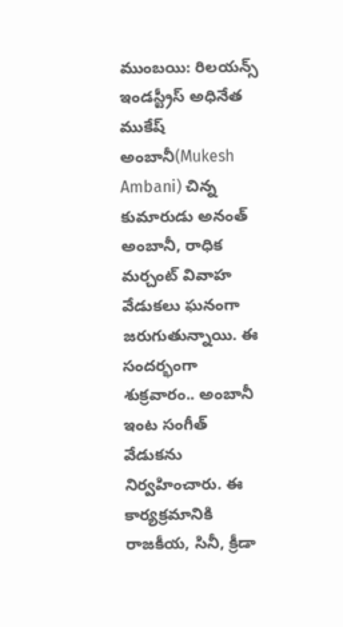ముంబయి: రిలయన్స్ ఇండస్ట్రీస్ అధినేత ముకేష్ అంబానీ(Mukesh Ambani) చిన్న కుమారుడు అనంత్ అంబానీ, రాధిక మర్చంట్ వివాహ వేడుకలు ఘనంగా జరుగుతున్నాయి. ఈ సందర్భంగా శుక్రవారం.. అంబానీ ఇంట సంగీత్ వేడుకను నిర్వహించారు. ఈ కార్యక్రమానికి రాజకీయ, సినీ, క్రీడా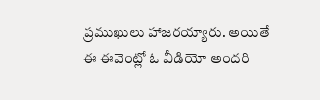ప్రముఖులు హాజరయ్యారు. అయితే ఈ ఈవెంట్లో ఓ వీడియో అందరి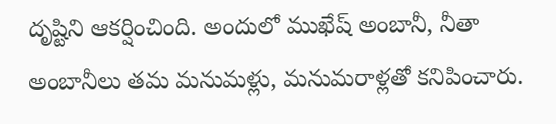దృష్టిని ఆకర్షించింది. అందులో ముఖేష్ అంబానీ, నీతా అంబానీలు తమ మనుమళ్లు, మనుమరాళ్లతో కనిపించారు.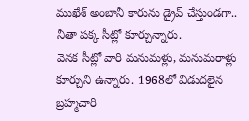ముఖేశ్ అంబానీ కారును డ్రైవ్ చేస్తుండగా.. నీతా పక్క సీట్లో కూర్చున్నారు.
వెనక సీట్లో వారి మనుమళ్లు, మనుమరాళ్లు కూర్చుని ఉన్నారు. 1968లో విడుదలైన బ్రహ్మచారి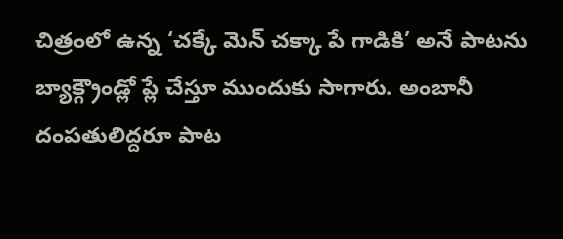చిత్రంలో ఉన్న ‘చక్కే మెన్ చక్కా పే గాడికి’ అనే పాటను బ్యాక్గ్రౌండ్లో ప్లే చేస్తూ ముందుకు సాగారు. అంబానీ దంపతులిద్దరూ పాట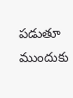పడుతూ ముందుకు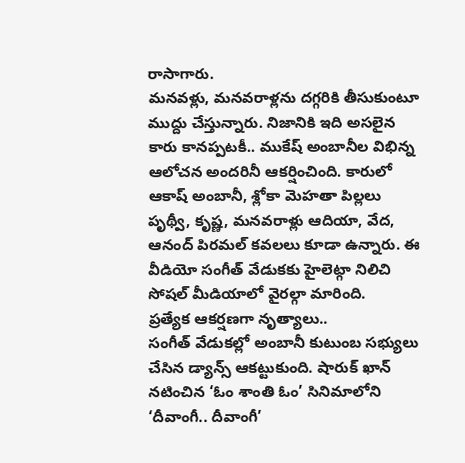రాసాగారు.
మనవళ్లు, మనవరాళ్లను దగ్గరికి తీసుకుంటూ ముద్దు చేస్తున్నారు. నిజానికి ఇది అసలైన కారు కానప్పటకీ.. ముకేష్ అంబానీల విభిన్న ఆలోచన అందరినీ ఆకర్షించింది. కారులో ఆకాష్ అంబానీ, శ్లోకా మెహతా పిల్లలు పృథ్వీ, కృష్ణ, మనవరాళ్లు ఆదియా, వేద, ఆనంద్ పిరమల్ కవలలు కూడా ఉన్నారు. ఈ వీడియో సంగీత్ వేడుకకు హైలెట్గా నిలిచి సోషల్ మీడియాలో వైరల్గా మారింది.
ప్రత్యేక ఆకర్షణగా నృత్యాలు..
సంగీత్ వేడుకల్లో అంబానీ కుటుంబ సభ్యులు చేసిన డ్యాన్స్ ఆకట్టుకుంది. షారుక్ ఖాన్ నటించిన ‘ఓం శాంతి ఓం’ సినిమాలోని ‘దీవాంగీ.. దీవాంగీ’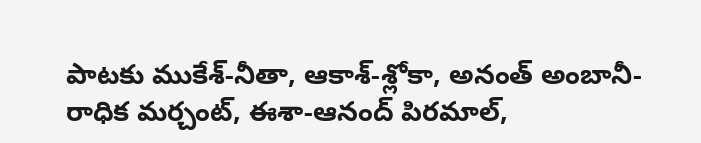పాటకు ముకేశ్-నీతా, ఆకాశ్-శ్లోకా, అనంత్ అంబానీ-రాధిక మర్చంట్, ఈశా-ఆనంద్ పిరమాల్,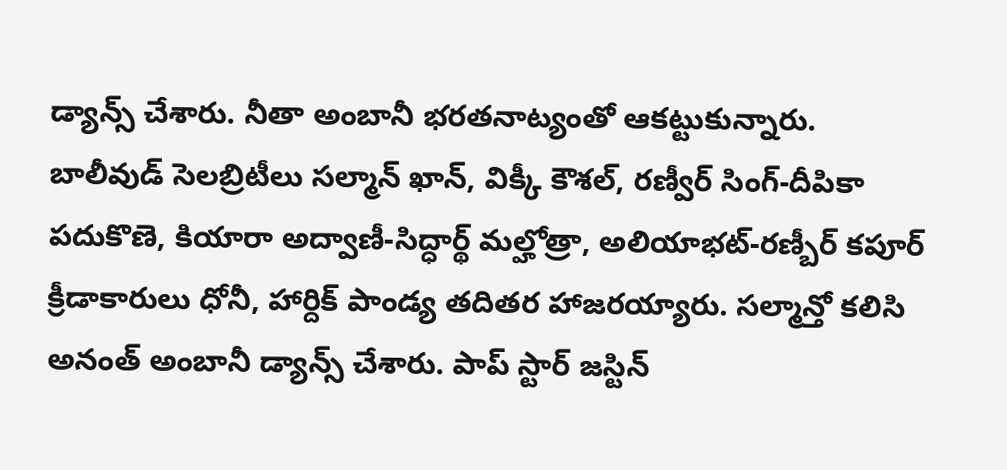డ్యాన్స్ చేశారు. నీతా అంబానీ భరతనాట్యంతో ఆకట్టుకున్నారు.
బాలీవుడ్ సెలబ్రిటీలు సల్మాన్ ఖాన్, విక్కీ కౌశల్, రణ్వీర్ సింగ్-దీపికా పదుకొణె, కియారా అద్వాణీ-సిద్ధార్థ్ మల్హోత్రా, అలియాభట్-రణ్బీర్ కపూర్ క్రీడాకారులు ధోనీ, హార్దిక్ పాండ్య తదితర హాజరయ్యారు. సల్మాన్తో కలిసి అనంత్ అంబానీ డ్యాన్స్ చేశారు. పాప్ స్టార్ జస్టిన్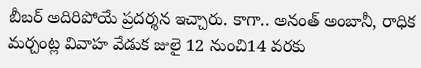బీబర్ అదిరిపోయే ప్రదర్శన ఇచ్చారు. కాగా.. అనంత్ అంబానీ, రాధిక మర్చంట్ల వివాహ వేడుక జులై 12 నుంచి14 వరకు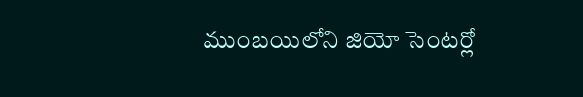ముంబయిలోని జియో సెంటర్లో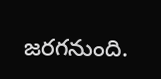జరగనుంది.